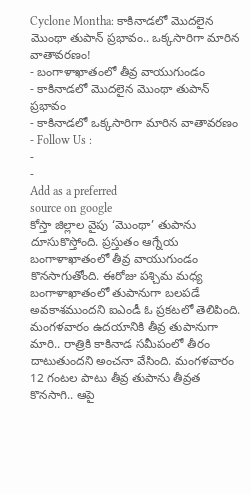Cyclone Montha: కాకినాడలో మొదలైన మొంథా తుపాన్ ప్రభావం.. ఒక్కసారిగా మారిన వాతావరణం!
- బంగాళాఖాతంలో తీవ్ర వాయుగుండం
- కాకినాడలో మొదలైన మొంథా తుపాన్ ప్రభావం
- కాకినాడలో ఒక్కసారిగా మారిన వాతావరణం
- Follow Us :
-
-
Add as a preferred
source on google
కోస్తా జిల్లాల వైపు ‘మొంథా’ తుపాను దూసుకొస్తోంది. ప్రస్తుతం ఆగ్నేయ బంగాళాఖాతంలో తీవ్ర వాయుగుండం కొనసాగుతోంది. ఈరోజు పశ్చిమ మధ్య బంగాళాఖాతంలో తుపానుగా బలపడే అవకాశముందని ఐఎండీ ఓ ప్రకటలో తెలిపింది. మంగళవారం ఉదయానికి తీవ్ర తుపానుగా మారి.. రాత్రికి కాకినాడ సమీపంలో తీరం దాటుతుందని అంచనా వేసింది. మంగళవారం 12 గంటల పాటు తీవ్ర తుపాను తీవ్రత కొనసాగి.. ఆపై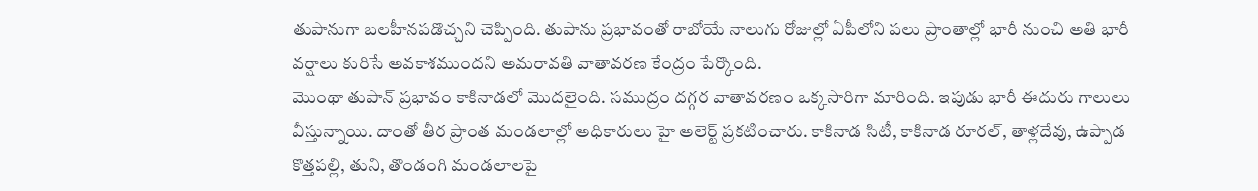తుపానుగా బలహీనపడొచ్చని చెప్పింది. తుపాను ప్రభావంతో రాబోయే నాలుగు రోజుల్లో ఏపీలోని పలు ప్రాంతాల్లో భారీ నుంచి అతి భారీ వర్షాలు కురిసే అవకాశముందని అమరావతి వాతావరణ కేంద్రం పేర్కొంది.
మొంథా తుపాన్ ప్రభావం కాకినాడలో మొదలైంది. సముద్రం దగ్గర వాతావరణం ఒక్కసారిగా మారింది. ఇపుడు భారీ ఈదురు గాలులు వీస్తున్నాయి. దాంతో తీర ప్రాంత మండలాల్లో అధికారులు హై అలెర్ట్ ప్రకటించారు. కాకినాడ సిటీ, కాకినాడ రూరల్, తాళ్లదేవు, ఉప్పాడ కొత్తపల్లి, తుని, తొండంగి మండలాలపై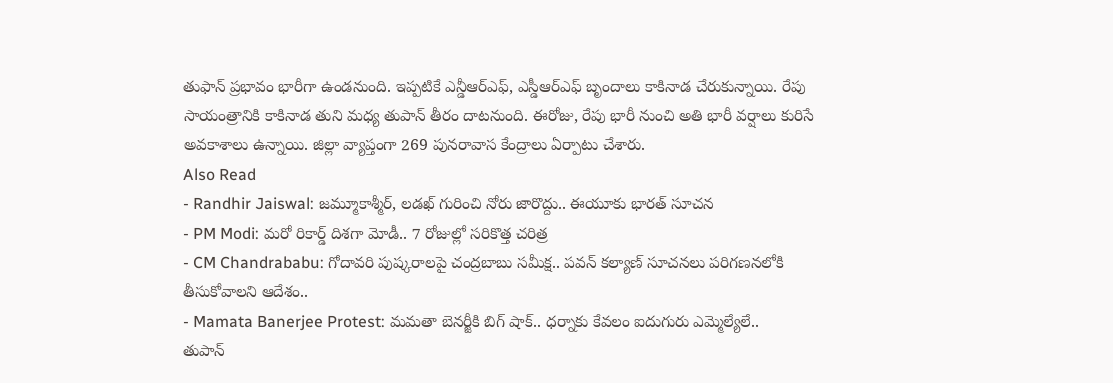తుఫాన్ ప్రభావం భారీగా ఉండనుంది. ఇప్పటికే ఎన్డీఆర్ఎఫ్, ఎస్డీఆర్ఎఫ్ బృందాలు కాకినాడ చేరుకున్నాయి. రేపు సాయంత్రానికి కాకినాడ తుని మధ్య తుపాన్ తీరం దాటనుంది. ఈరోజు, రేపు భారీ నుంచి అతి భారీ వర్షాలు కురిసే అవకాశాలు ఉన్నాయి. జిల్లా వ్యాప్తంగా 269 పునరావాస కేంద్రాలు ఏర్పాటు చేశారు.
Also Read
- Randhir Jaiswal: జమ్మూకాశ్మీర్, లడఖ్ గురించి నోరు జారొద్దు.. ఈయూకు భారత్ సూచన
- PM Modi: మరో రికార్డ్ దిశగా మోడీ.. 7 రోజుల్లో సరికొత్త చరిత్ర
- CM Chandrababu: గోదావరి పుష్కరాలపై చంద్రబాబు సమీక్ష.. పవన్ కల్యాణ్ సూచనలు పరిగణనలోకి తీసుకోవాలని ఆదేశం..
- Mamata Banerjee Protest: మమతా బెనర్జీకి బిగ్ షాక్.. ధర్నాకు కేవలం ఐదుగురు ఎమ్మెల్యేలే..
తుపాన్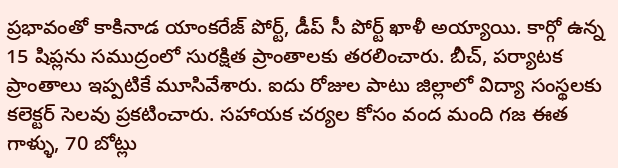ప్రభావంతో కాకినాడ యాంకరేజ్ పోర్ట్, డీప్ సీ పోర్ట్ ఖాళీ అయ్యాయి. కార్గో ఉన్న 15 షిప్లను సముద్రంలో సురక్షిత ప్రాంతాలకు తరలించారు. బీచ్, పర్యాటక ప్రాంతాలు ఇప్పటికే మూసివేశారు. ఐదు రోజుల పాటు జిల్లాలో విద్యా సంస్థలకు కలెక్టర్ సెలవు ప్రకటించారు. సహాయక చర్యల కోసం వంద మంది గజ ఈత గాళ్ళు, 70 బోట్లు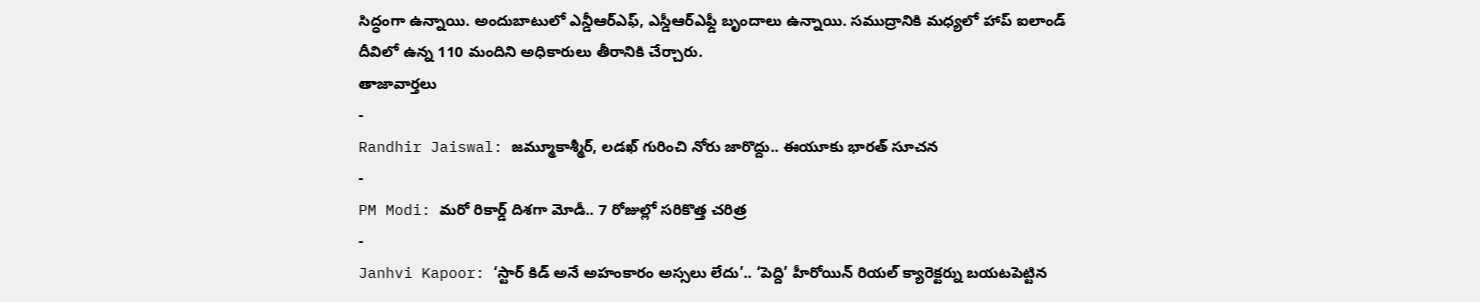సిద్ధంగా ఉన్నాయి. అందుబాటులో ఎన్డీఆర్ఎఫ్, ఎస్డీఆర్ఎఫ్డీ బృందాలు ఉన్నాయి. సముద్రానికి మధ్యలో హాప్ ఐలాండ్ దీవిలో ఉన్న 110 మందిని అధికారులు తీరానికి చేర్చారు.
తాజావార్తలు
-
Randhir Jaiswal: జమ్మూకాశ్మీర్, లడఖ్ గురించి నోరు జారొద్దు.. ఈయూకు భారత్ సూచన
-
PM Modi: మరో రికార్డ్ దిశగా మోడీ.. 7 రోజుల్లో సరికొత్త చరిత్ర
-
Janhvi Kapoor: ‘స్టార్ కిడ్ అనే అహంకారం అస్సలు లేదు’.. ‘పెద్ది’ హీరోయిన్ రియల్ క్యారెక్టర్ను బయటపెట్టిన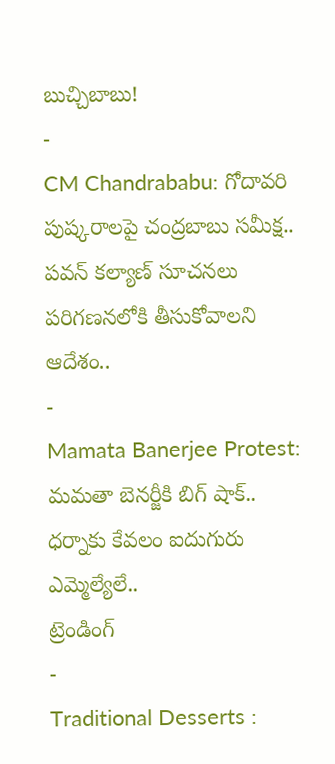బుచ్చిబాబు!
-
CM Chandrababu: గోదావరి పుష్కరాలపై చంద్రబాబు సమీక్ష.. పవన్ కల్యాణ్ సూచనలు పరిగణనలోకి తీసుకోవాలని ఆదేశం..
-
Mamata Banerjee Protest: మమతా బెనర్జీకి బిగ్ షాక్.. ధర్నాకు కేవలం ఐదుగురు ఎమ్మెల్యేలే..
ట్రెండింగ్
-
Traditional Desserts :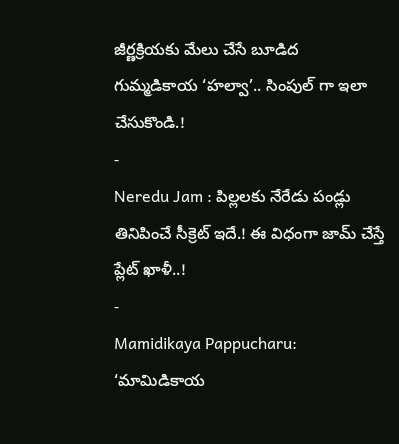జీర్ణక్రియకు మేలు చేసే బూడిద గుమ్మడికాయ ‘హల్వా’.. సింపుల్ గా ఇలా చేసుకొండి.!
-
Neredu Jam : పిల్లలకు నేరేడు పండ్లు తినిపించే సీక్రెట్ ఇదే.! ఈ విధంగా జామ్ చేస్తే ప్లేట్ ఖాళీ..!
-
Mamidikaya Pappucharu: ‘మామిడికాయ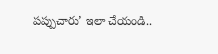పప్పుచారు’ ఇలా చేయండి..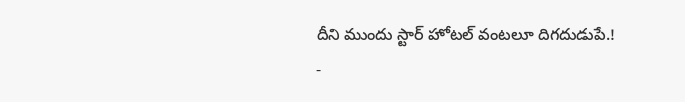దీని ముందు స్టార్ హోటల్ వంటలూ దిగదుడుపే.!
-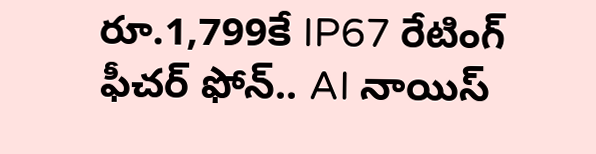రూ.1,799కే IP67 రేటింగ్ ఫీచర్ ఫోన్.. AI నాయిస్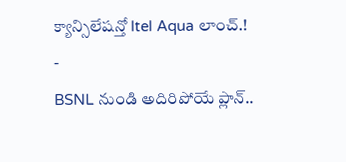క్యాన్సిలేషన్తో Itel Aqua లాంచ్.!
-
BSNL నుండి అదిరిపోయే ప్లాన్..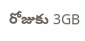రోజుకు 3GB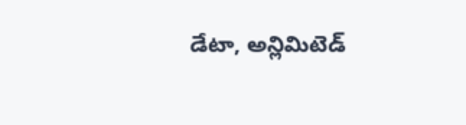డేటా, అన్లిమిటెడ్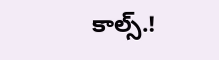కాల్స్.!